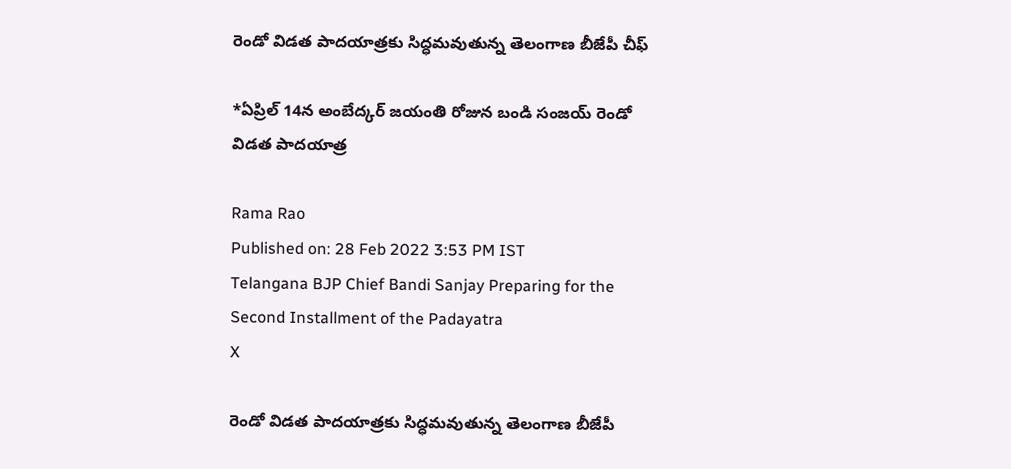రెండో విడత పాదయాత్రకు సిద్ధమవుతున్న తెలంగాణ బీజేపీ చీఫ్

*ఏప్రిల్ 14న అంబేద్కర్‌ జయంతి రోజున బండి‌ సంజయ్ రెండో విడత పాదయాత్ర

Rama Rao
Published on: 28 Feb 2022 3:53 PM IST
Telangana BJP Chief Bandi Sanjay Preparing for the Second Installment of the Padayatra
X

రెండో విడత పాదయాత్రకు సిద్ధమవుతున్న తెలంగాణ బీజేపీ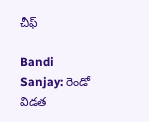చీఫ్

Bandi Sanjay: రెండో విడత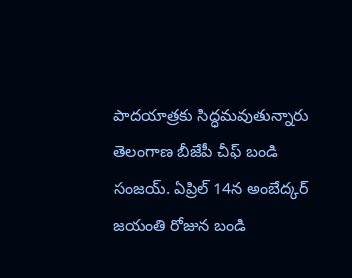పాదయాత్రకు సిద్ధమవుతున్నారు తెలంగాణ బీజేపీ చీఫ్ బండి సంజయ్. ఏప్రిల్ 14న అంబేద్కర్‌ జయంతి రోజున బండి‌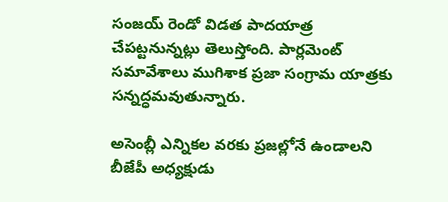సంజయ్ రెండో విడత పాదయాత్ర చేపట్టనున్నట్లు తెలుస్తోంది. పార్లమెంట్ సమావేశాలు ముగిశాక ప్రజా సంగ్రామ యాత్రకు సన్నద్ధమవుతున్నారు.

అసెంబ్లీ ఎన్నికల వరకు ప్రజల్లోనే ఉండాలని బీజేపీ అధ్యక్షుడు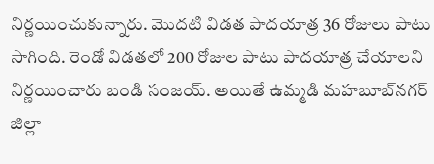నిర్ణయించుకున్నారు. మొదటి విడత పాదయాత్ర 36 రోజులు పాటు సాగింది. రెండో విడతలో 200 రోజుల పాటు పాదయాత్ర చేయాలని నిర్ణయించారు బండి సంజయ్. అయితే ఉమ్మడి మహబూబ్‌నగర్‌ జిల్లా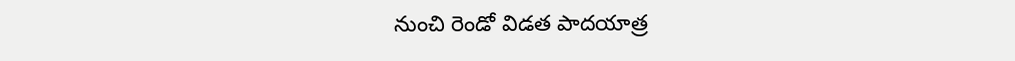నుంచి రెండో విడత పాదయాత్ర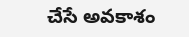చేసే అవకాశం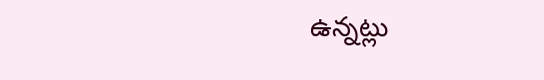ఉన్నట్లు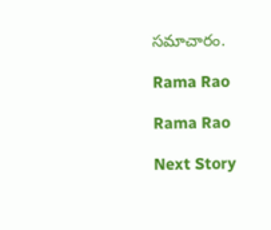సమాచారం.

Rama Rao

Rama Rao

Next Story